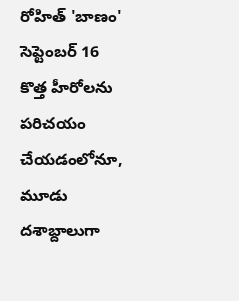రోహిత్ 'బాణం' సెప్టెంబర్ 16
కొత్త హీరోలను పరిచయం చేయడంలోనూ, మూడు దశాబ్దాలుగా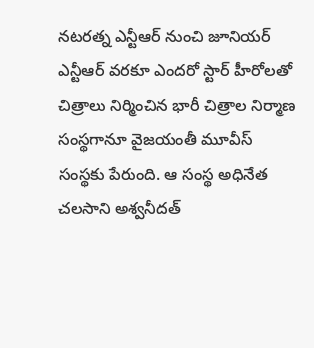నటరత్న ఎన్టీఆర్ నుంచి జూనియర్ ఎన్టీఆర్ వరకూ ఎందరో స్టార్ హీరోలతో చిత్రాలు నిర్మించిన భారీ చిత్రాల నిర్మాణ సంస్థగానూ వైజయంతీ మూవీస్ సంస్థకు పేరుంది. ఆ సంస్థ అధినేత చలసాని అశ్వనీదత్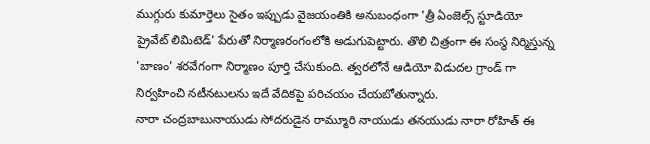ముగ్గురు కుమార్తెలు సైతం ఇప్పుడు వైజయంతికి అనుబంధంగా 'త్రీ ఏంజెల్స్ స్టూడియో ప్రైవేట్ లిమిటెడ్' పేరుతో నిర్మాణరంగంలోకి అడుగుపెట్టారు. తొలి చిత్రంగా ఈ సంస్థ నిర్మిస్తున్న 'బాణం' శరవేగంగా నిర్మాణం పూర్తి చేసుకుంది. త్వరలోనే ఆడియో విడుదల గ్రాండ్ గా నిర్వహించి నటీనటులను ఇదే వేదికపై పరిచయం చేయబోతున్నారు.
నారా చంద్రబాబునాయుడు సోదరుడైన రామ్మూరి నాయుడు తనయుడు నారా రోహిత్ ఈ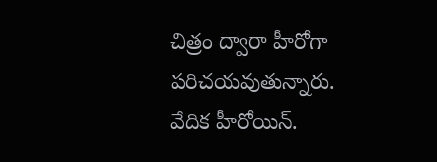చిత్రం ద్వారా హీరోగా పరిచయవుతున్నారు. వేదిక హీరోయిన్.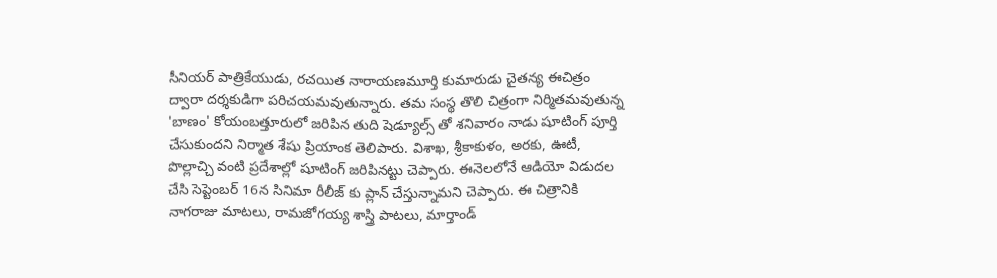సీనియర్ పాత్రికేయుడు, రచయిత నారాయణమూర్తి కుమారుడు చైతన్య ఈచిత్రం ద్వారా దర్శకుడిగా పరిచయమవుతున్నారు. తమ సంస్థ తొలి చిత్రంగా నిర్మితమవుతున్న 'బాణం' కోయంబత్తూరులో జరిపిన తుది షెడ్యూల్స్ తో శనివారం నాడు షూటింగ్ పూర్తి చేసుకుందని నిర్మాత శేషు ప్రియాంక తెలిపారు. విశాఖ, శ్రీకాకుళం, అరకు, ఊటీ, పొల్లాచ్చి వంటి ప్రదేశాల్లో షూటింగ్ జరిపినట్టు చెప్పారు. ఈనెలలోనే ఆడియో విడుదల చేసి సెప్టెంబర్ 16న సినిమా రీలీజ్ కు ప్లాన్ చేస్తున్నామని చెప్పారు. ఈ చిత్రానికి నాగరాజు మాటలు, రామజోగయ్య శాస్త్రి పాటలు, మార్తాండ్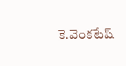కె.వెంకటేష్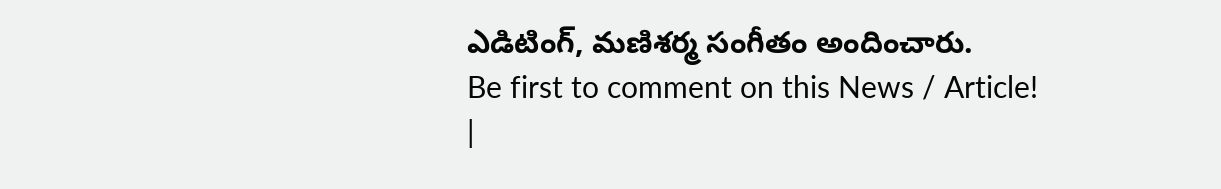ఎడిటింగ్, మణిశర్మ సంగీతం అందించారు.
Be first to comment on this News / Article!
|